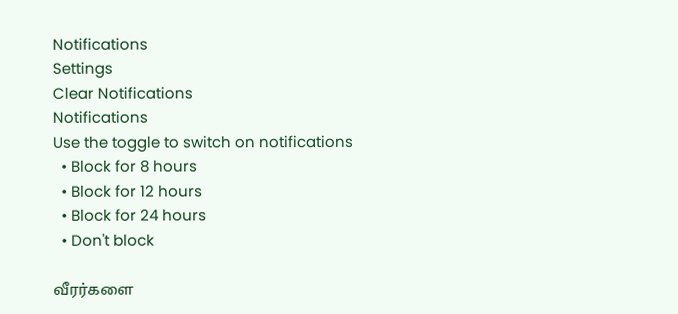Notifications
Settings
Clear Notifications
Notifications
Use the toggle to switch on notifications
  • Block for 8 hours
  • Block for 12 hours
  • Block for 24 hours
  • Don't block

வீரர்களை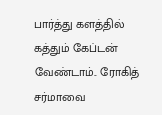பார்த்து களத்தில் கத்தும் கேப்டன் வேண்டாம்.. ரோகித் சர்மாவை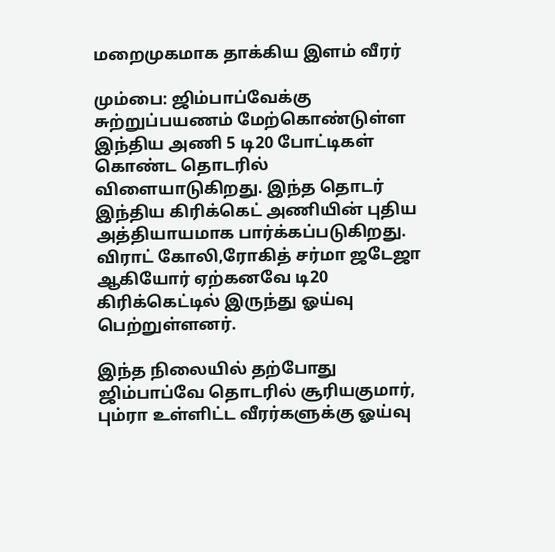மறைமுகமாக தாக்கிய இளம் வீரர்

மும்பை: ஜிம்பாப்வேக்கு சுற்றுப்பயணம் மேற்கொண்டுள்ள இந்திய அணி 5 டி20 போட்டிகள் கொண்ட தொடரில் விளையாடுகிறது. இந்த தொடர் இந்திய கிரிக்கெட் அணியின் புதிய அத்தியாயமாக பார்க்கப்படுகிறது. விராட் கோலி,ரோகித் சர்மா ஜடேஜா ஆகியோர் ஏற்கனவே டி20 கிரிக்கெட்டில் இருந்து ஓய்வு பெற்றுள்ளனர்.

இந்த நிலையில் தற்போது ஜிம்பாப்வே தொடரில் சூரியகுமார், பும்ரா உள்ளிட்ட வீரர்களுக்கு ஓய்வு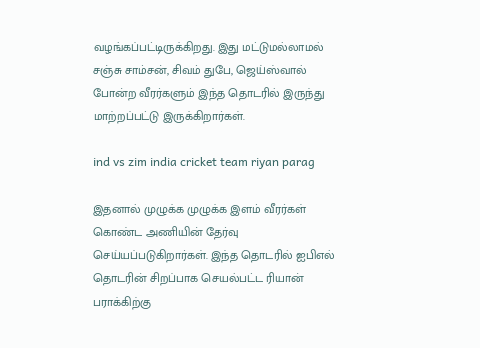வழங்கப்பட்டிருக்கிறது. இது மட்டுமல்லாமல் சஞ்சு சாம்சன், சிவம் துபே, ஜெய்ஸ்வால் போன்ற வீரர்களும் இந்த தொடரில் இருந்து மாற்றப்பட்டு இருக்கிறார்கள்.

ind vs zim india cricket team riyan parag

இதனால் முழுக்க முழுக்க இளம் வீரர்கள் கொண்ட அணியின் தேர்வு செய்யப்படுகிறார்கள். இந்த தொடரில் ஐபிஎல் தொடரின் சிறப்பாக செயல்பட்ட ரியான் பராக்கிற்கு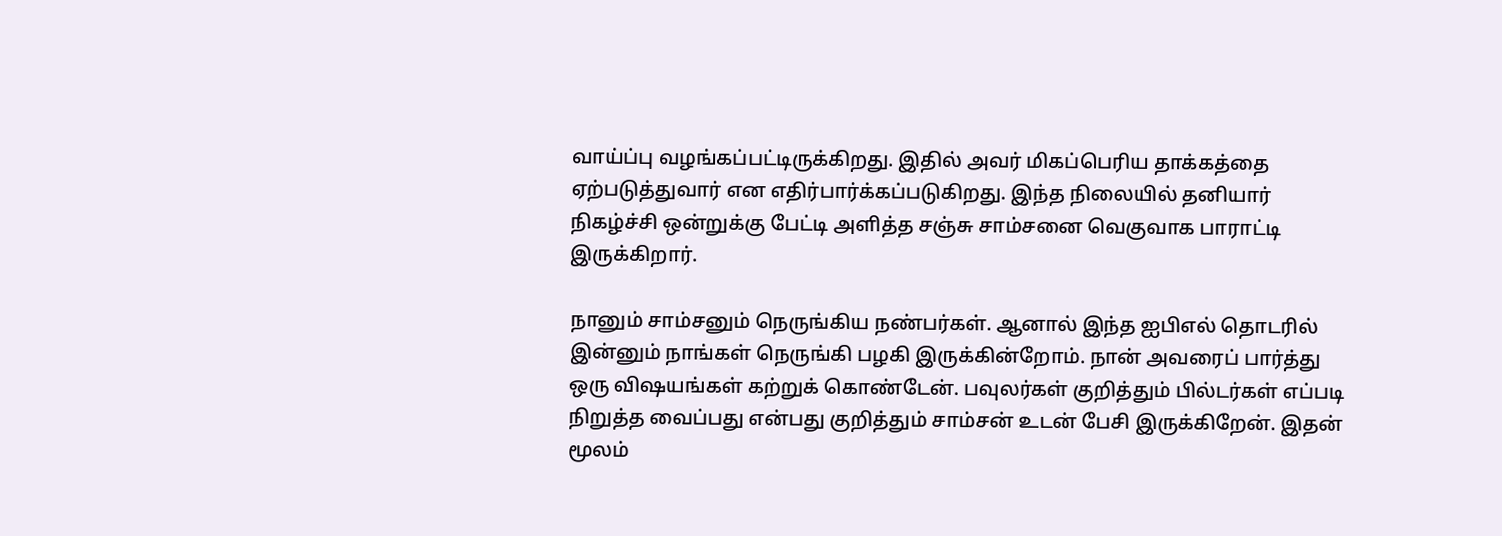வாய்ப்பு வழங்கப்பட்டிருக்கிறது. இதில் அவர் மிகப்பெரிய தாக்கத்தை ஏற்படுத்துவார் என எதிர்பார்க்கப்படுகிறது. இந்த நிலையில் தனியார் நிகழ்ச்சி ஒன்றுக்கு பேட்டி அளித்த சஞ்சு சாம்சனை வெகுவாக பாராட்டி இருக்கிறார்.

நானும் சாம்சனும் நெருங்கிய நண்பர்கள். ஆனால் இந்த ஐபிஎல் தொடரில் இன்னும் நாங்கள் நெருங்கி பழகி இருக்கின்றோம். நான் அவரைப் பார்த்து ஒரு விஷயங்கள் கற்றுக் கொண்டேன். பவுலர்கள் குறித்தும் பில்டர்கள் எப்படி நிறுத்த வைப்பது என்பது குறித்தும் சாம்சன் உடன் பேசி இருக்கிறேன். இதன் மூலம்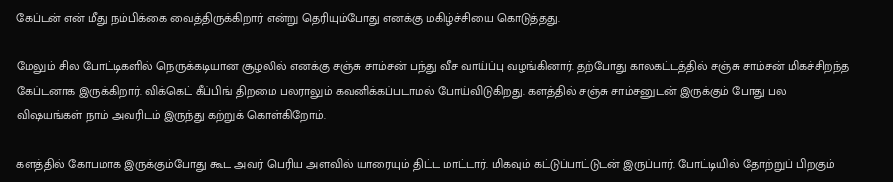கேப்டன் என் மீது நம்பிக்கை வைத்திருக்கிறார் என்று தெரியும்போது எனக்கு மகிழ்ச்சியை கொடுத்தது.

மேலும் சில போட்டிகளில் நெருக்கடியான சூழலில் எனக்கு சஞ்சு சாம்சன் பந்து வீச வாய்ப்பு வழங்கினார். தற்போது காலகட்டத்தில் சஞ்சு சாம்சன் மிகச்சிறந்த கேப்டனாக இருக்கிறார். விக்கெட் கீப்பிங் திறமை பலராலும் கவனிக்கப்படாமல் போய்விடுகிறது. களத்தில் சஞ்சு சாம்சனுடன் இருக்கும் போது பல விஷயங்கள் நாம் அவரிடம் இருந்து கற்றுக் கொள்கிறோம்.

களத்தில் கோபமாக இருக்கும்போது கூட அவர் பெரிய அளவில் யாரையும் திட்ட மாட்டார். மிகவும் கட்டுப்பாட்டுடன் இருப்பார். போட்டியில் தோற்றுப் பிறகும்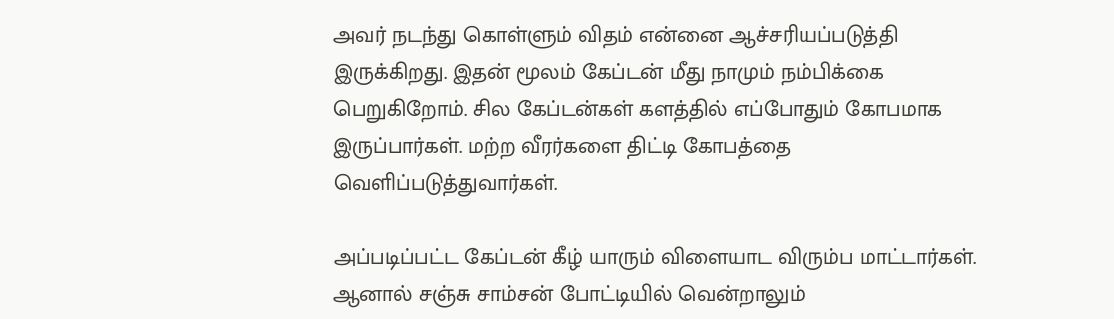அவர் நடந்து கொள்ளும் விதம் என்னை ஆச்சரியப்படுத்தி இருக்கிறது. இதன் மூலம் கேப்டன் மீது நாமும் நம்பிக்கை பெறுகிறோம். சில கேப்டன்கள் களத்தில் எப்போதும் கோபமாக இருப்பார்கள். மற்ற வீரர்களை திட்டி கோபத்தை வெளிப்படுத்துவார்கள்.

அப்படிப்பட்ட கேப்டன் கீழ் யாரும் விளையாட விரும்ப மாட்டார்கள். ஆனால் சஞ்சு சாம்சன் போட்டியில் வென்றாலும்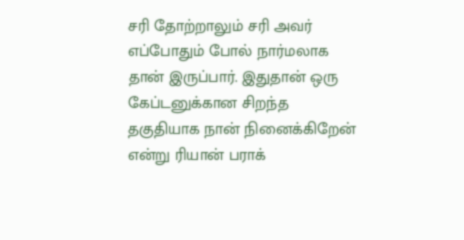சரி தோற்றாலும் சரி அவர் எப்போதும் போல் நார்மலாக தான் இருப்பார். இதுதான் ஒரு கேப்டனுக்கான சிறந்த தகுதியாக நான் நினைக்கிறேன் என்று ரியான் பராக்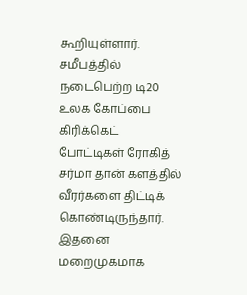கூறியுள்ளார். சமீபத்தில் நடைபெற்ற டி20 உலக கோப்பை கிரிக்கெட் போட்டிகள் ரோகித் சர்மா தான் களத்தில் வீரர்களை திட்டிக் கொண்டிருந்தார். இதனை மறைமுகமாக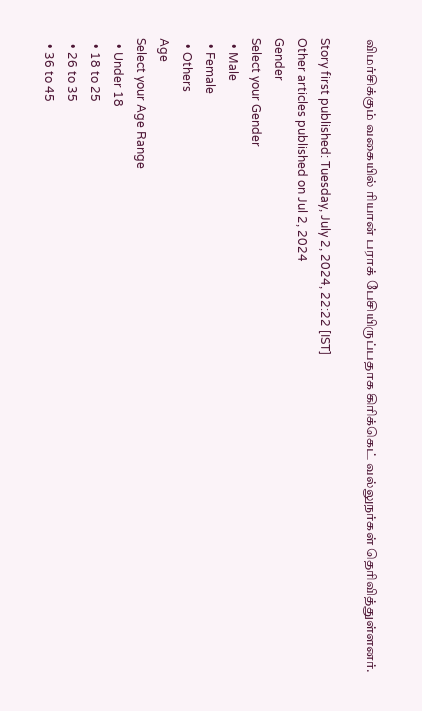விமர்சிக்கும் வகையில் ரியான் பராக் பேசியிருப்பதாக கிரிக்கெட் வல்லுநர்கள் தெரிவித்துள்ளனர்.

Story first published: Tuesday, July 2, 2024, 22:22 [IST]
Other articles published on Jul 2, 2024
Gender
Select your Gender
  • Male
  • Female
  • Others
Age
Select your Age Range
  • Under 18
  • 18 to 25
  • 26 to 35
  • 36 to 45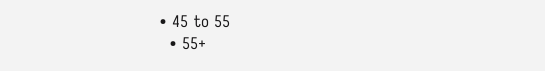• 45 to 55
  • 55+